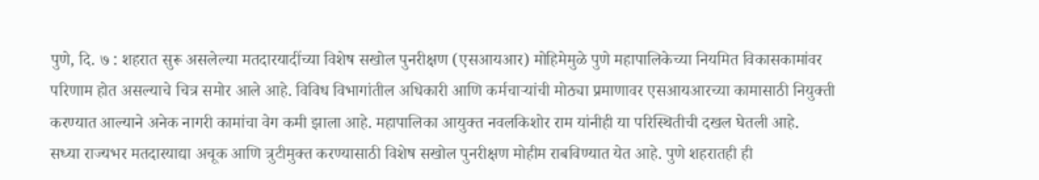पुणे, दि. ७ : शहरात सुरू असलेल्या मतदारयादींच्या विशेष सखोल पुनरीक्षण (एसआयआर) मोहिमेमुळे पुणे महापालिकेच्या नियमित विकासकामांवर परिणाम होत असल्याचे चित्र समोर आले आहे. विविध विभागांतील अधिकारी आणि कर्मचाऱ्यांची मोठ्या प्रमाणावर एसआयआरच्या कामासाठी नियुक्ती करण्यात आल्याने अनेक नागरी कामांचा वेग कमी झाला आहे. महापालिका आयुक्त नवलकिशोर राम यांनीही या परिस्थितीची दखल घेतली आहे.
सध्या राज्यभर मतदारयाद्या अचूक आणि त्रुटीमुक्त करण्यासाठी विशेष सखोल पुनरीक्षण मोहीम राबविण्यात येत आहे. पुणे शहरातही ही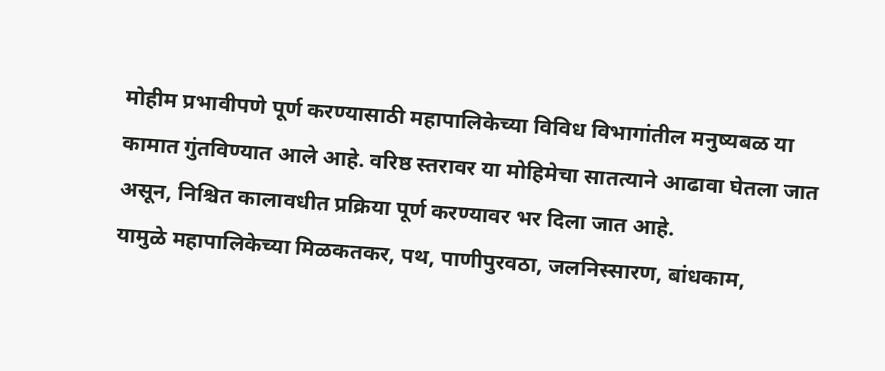मोहीम प्रभावीपणे पूर्ण करण्यासाठी महापालिकेच्या विविध विभागांतील मनुष्यबळ या कामात गुंतविण्यात आले आहे. वरिष्ठ स्तरावर या मोहिमेचा सातत्याने आढावा घेतला जात असून, निश्चित कालावधीत प्रक्रिया पूर्ण करण्यावर भर दिला जात आहे.
यामुळे महापालिकेच्या मिळकतकर, पथ, पाणीपुरवठा, जलनिस्सारण, बांधकाम,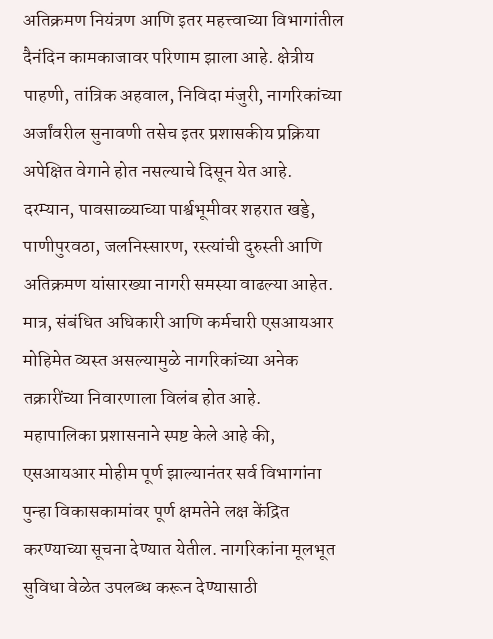अतिक्रमण नियंत्रण आणि इतर महत्त्वाच्या विभागांतील दैनंदिन कामकाजावर परिणाम झाला आहे. क्षेत्रीय पाहणी, तांत्रिक अहवाल, निविदा मंजुरी, नागरिकांच्या अर्जांवरील सुनावणी तसेच इतर प्रशासकीय प्रक्रिया अपेक्षित वेगाने होत नसल्याचे दिसून येत आहे.
दरम्यान, पावसाळ्याच्या पार्श्वभूमीवर शहरात खड्डे, पाणीपुरवठा, जलनिस्सारण, रस्त्यांची दुरुस्ती आणि अतिक्रमण यांसारख्या नागरी समस्या वाढल्या आहेत. मात्र, संबंधित अधिकारी आणि कर्मचारी एसआयआर मोहिमेत व्यस्त असल्यामुळे नागरिकांच्या अनेक तक्रारींच्या निवारणाला विलंब होत आहे.
महापालिका प्रशासनाने स्पष्ट केले आहे की, एसआयआर मोहीम पूर्ण झाल्यानंतर सर्व विभागांना पुन्हा विकासकामांवर पूर्ण क्षमतेने लक्ष केंद्रित करण्याच्या सूचना देण्यात येतील. नागरिकांना मूलभूत सुविधा वेळेत उपलब्ध करून देण्यासाठी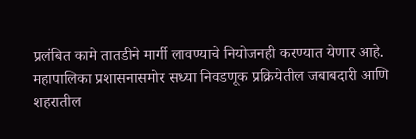प्रलंबित कामे तातडीने मार्गी लावण्याचे नियोजनही करण्यात येणार आहे.
महापालिका प्रशासनासमोर सध्या निवडणूक प्रक्रियेतील जबाबदारी आणि शहरातील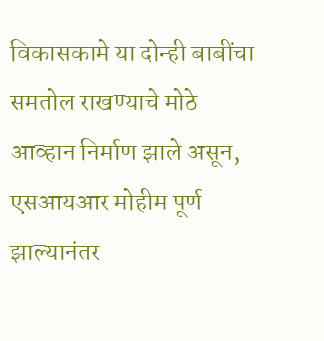विकासकामे या दोन्ही बाबींचा समतोल राखण्याचे मोठे आव्हान निर्माण झाले असून, एसआयआर मोहीम पूर्ण झाल्यानंतर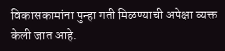विकासकामांना पुन्हा गती मिळण्याची अपेक्षा व्यक्त केली जात आहे.